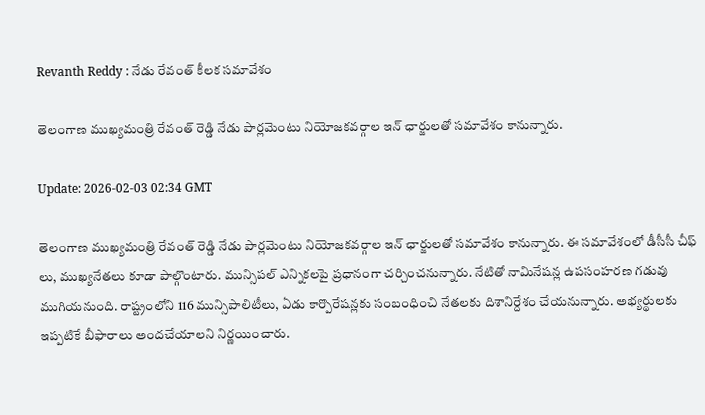Revanth Reddy : నేడు రేవంత్ కీలక సమావేశం

తెలంగాణ ముఖ్యమంత్రి రేవంత్ రెడ్డి నేడు పార్లమెంటు నియోజకవర్గాల ఇన్ ఛార్జులతో సమావేశం కానున్నారు.

Update: 2026-02-03 02:34 GMT

తెలంగాణ ముఖ్యమంత్రి రేవంత్ రెడ్డి నేడు పార్లమెంటు నియోజకవర్గాల ఇన్ ఛార్జులతో సమావేశం కానున్నారు. ఈ సమావేశంలో డీసీసీ చీఫ్ లు, ముఖ్యనేతలు కూడా పాల్గొంటారు. మున్సిపల్ ఎన్నికలపై ప్రధానంగా చర్చించనున్నారు. నేటితో నామినేషన్ల ఉపసంహరణ గడువు ముగియనుంది. రాష్ట్రంలోని 116 మున్సిపాలిటీలు, ఏడు కార్పొరేషన్లకు సంబంధించి నేతలకు దిశానిర్దేశం చేయనున్నారు. అభ్యర్థులకు ఇప్పటికే బీఫారాలు అందచేయాలని నిర్ణయించారు.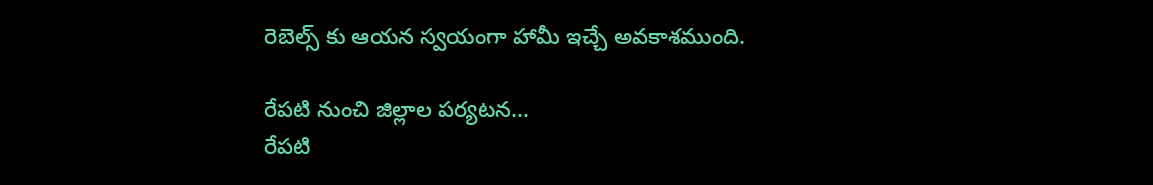రెబెల్స్ కు ఆయన స్వయంగా హామీ ఇచ్చే అవకాశముంది.

రేపటి నుంచి జిల్లాల పర్యటన...
రేపటి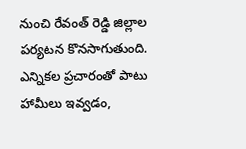నుంచి రేవంత్ రెడ్డి జిల్లాల పర్యటన కొనసాగుతుంది. ఎన్నికల ప్రచారంతో పాటు హామీలు ఇవ్వడం,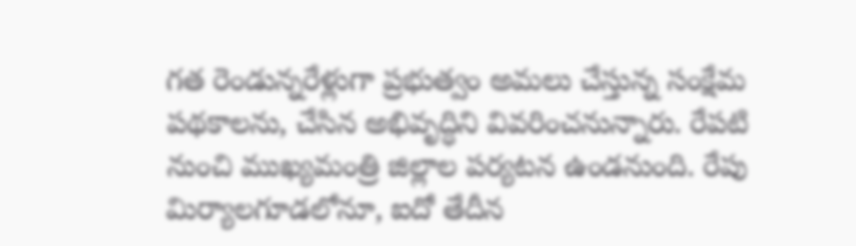గత రెండున్నరేళ్లుగా ప్రభుత్వం అమలు చేస్తున్న సంక్షేమ పథకాలను, చేసిన అభివృద్ధిని వివరించనున్నారు. రేపటి నుంచి ముఖ్యమంత్రి జిల్లాల పర్యటన ఉండనుంది. రేపు మిర్యాలగూడలోనూ, ఐదో తేదీన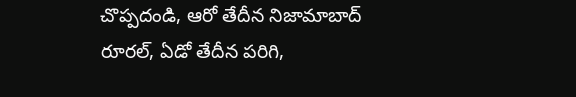చొప్పదండి, ఆరో తేదీన నిజామాబాద్ రూరల్, ఏడో తేదీన పరిగి,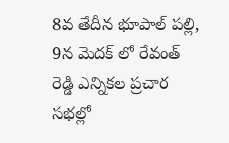8వ తేదీన భూపాల్ పల్లి, 9న మెదక్ లో రేవంత్ రెడ్డి ఎన్నికల ప్రచార సభల్లో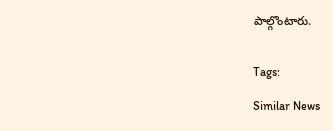పాల్గొంటారు.


Tags:

Similar News